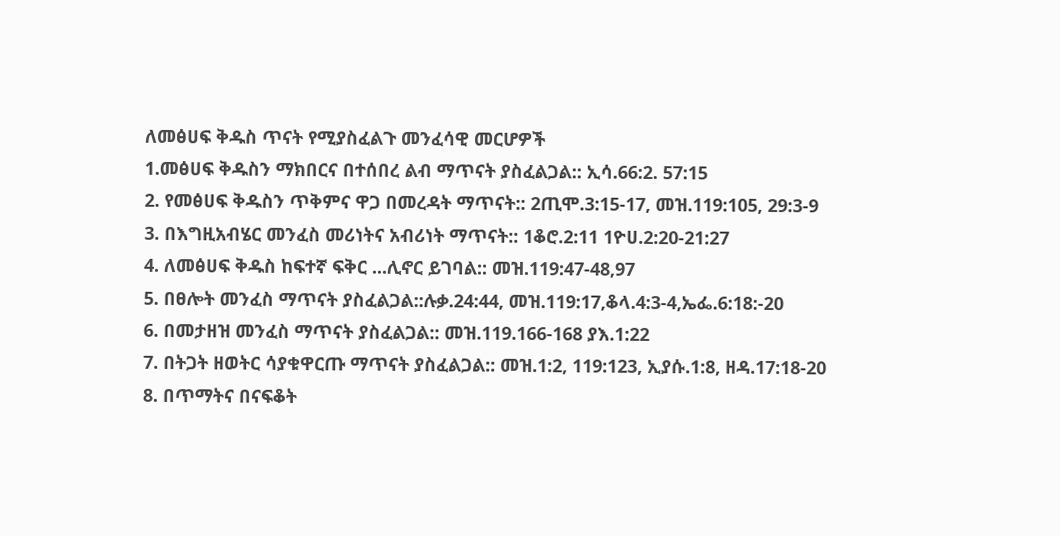ለመፅሀፍ ቅዱስ ጥናት የሚያስፈልጉ መንፈሳዊ መርሆዎች
1.መፅሀፍ ቅዱስን ማክበርና በተሰበረ ልብ ማጥናት ያስፈልጋል:: ኢሳ.66:2. 57:15
2. የመፅሀፍ ቅዱስን ጥቅምና ዋጋ በመረዳት ማጥናት:: 2ጢሞ.3:15-17, መዝ.119:105, 29:3-9
3. በእግዚአብሄር መንፈስ መሪነትና አብሪነት ማጥናት:: 1ቆሮ.2:11 1ዮሀ.2:20-21:27
4. ለመፅሀፍ ቅዱስ ከፍተኛ ፍቅር ...ሊኖር ይገባል:: መዝ.119:47-48,97
5. በፀሎት መንፈስ ማጥናት ያስፈልጋል::ሉቃ.24:44, መዝ.119:17,ቆላ.4:3-4,ኤፌ.6:18:-20
6. በመታዘዝ መንፈስ ማጥናት ያስፈልጋል:: መዝ.119.166-168 ያእ.1:22
7. በትጋት ዘወትር ሳያቁዋርጡ ማጥናት ያስፈልጋል:: መዝ.1:2, 119:123, ኢያሱ.1:8, ዘዳ.17:18-20
8. በጥማትና በናፍቆት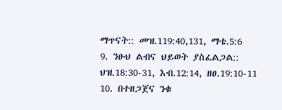ማጥናት:: መዝ.119:40,131, ማቴ.5:6
9. ንፁህ ልብና ህይወት ያስፈልጋል:: ህዝ.18:30-31, እብ.12:14, ዘፀ.19:10-11
10. በተዘጋጀና ንቁ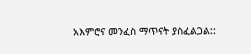አእምሮና መንፈስ ማጥናት ያስፈልጋል::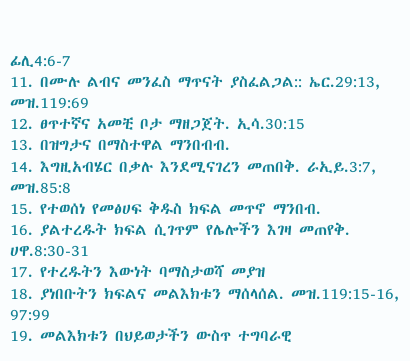ፊሊ4:6-7
11. በሙሉ ልብና መንፈስ ማጥናት ያስፈልጋል:: ኤር.29:13, መዝ.119:69
12. ፀጥተኛና አመቺ ቦታ ማዘጋጀት. ኢሳ.30:15
13. በዝግታና በማስተዋል ማንበብብ.
14. እግዚአብሄር በቃሉ እንደሚናገረን መጠበቅ. ራኢይ.3:7, መዝ.85:8
15. የተወሰነ የመፅሀፍ ቅዱስ ክፍል መጥኖ ማንበብ.
16. ያልተረዱት ክፍል ሲገጥም የሌሎችን እገዛ መጠየቅ. ሀዋ.8:30-31
17. የተረዱትን እውነት ባማስታወሻ መያዝ
18. ያነበቡትን ክፍልና መልእክቱን ማሰላሰል. መዝ.119:15-16, 97:99
19. መልእክቱን በህይወታችን ውስጥ ተግባራዊ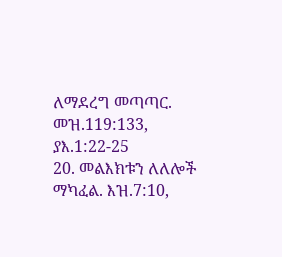ለማደረግ መጣጣር. መዝ.119:133, ያእ.1:22-25
20. መልእክቱን ለለሎች ማካፈል. እዝ.7:10,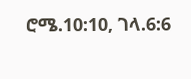ሮሜ.10:10, ገላ.6:6